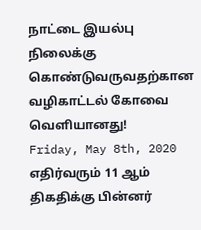நாட்டை இயல்பு நிலைக்கு கொண்டுவருவதற்கான வழிகாட்டல் கோவை வெளியானது!
Friday, May 8th, 2020
எதிர்வரும் 11 ஆம் திகதிக்கு பின்னர்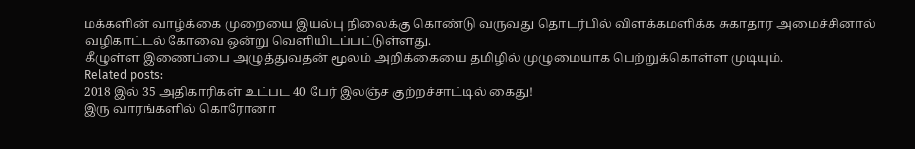மக்களின் வாழ்க்கை முறையை இயல்பு நிலைக்கு கொண்டு வருவது தொடர்பில் விளக்கமளிக்க சுகாதார அமைச்சினால் வழிகாட்டல் கோவை ஒன்று வெளியிடப்பட்டுள்ளது.
கீழுள்ள இணைப்பை அழுத்துவதன் மூலம் அறிக்கையை தமிழில் முழுமையாக பெற்றுக்கொள்ள முடியும்.
Related posts:
2018 இல் 35 அதிகாரிகள் உட்பட 40 பேர் இலஞ்ச குற்றச்சாட்டில் கைது!
இரு வாரங்களில் கொரோனா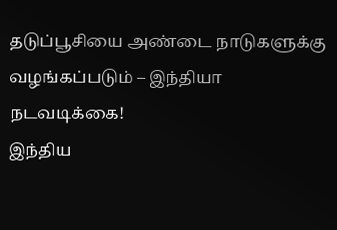தடுப்பூசியை அண்டை நாடுகளுக்கு வழங்கப்படும் – இந்தியா நடவடிக்கை!
இந்திய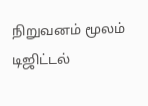நிறுவனம் மூலம் டிஜிட்டல்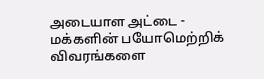அடையாள அட்டை - மக்களின் பயோமெற்றிக் விவரங்களை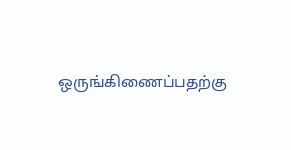ஒருங்கிணைப்பதற்கு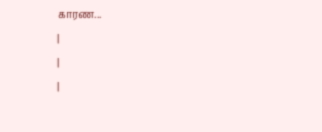காரண...
|
|
|